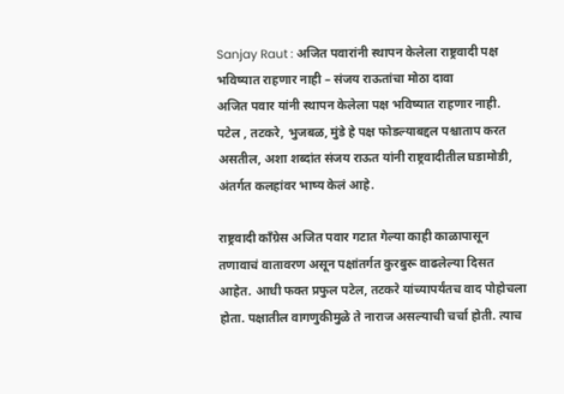Sanjay Raut : अजित पवारांनी स्थापन केलेला राष्ट्रवादी पक्ष भविष्यात राहणार नाही – संजय राऊतांचा मोठा दावा
अजित पवार यांनी स्थापन केलेला पक्ष भविष्यात राहणार नाही. पटेल , तटकरे, भुजबळ, मुंडे हे पक्ष फोडल्याबद्दल पश्चाताप करत असतील, अशा शब्दांत संजय राऊत यांनी राष्ट्रवादीतील घडामोडी, अंतर्गत कलहांवर भाष्य केलं आहे.

राष्ट्रवादी काँग्रेस अजित पवार गटात गेल्या काही काळापासून तणावाचं वातावरण असून पक्षांतर्गत कुरबुरू वाढलेल्या दिसत आहेत. आधी फक्त प्रफुल पटेल, तटकरे यांच्यापर्यंतच वाद पोहोचला होता. पक्षातील वागणुकीमुळे ते नाराज असल्याची चर्चा होती. त्याच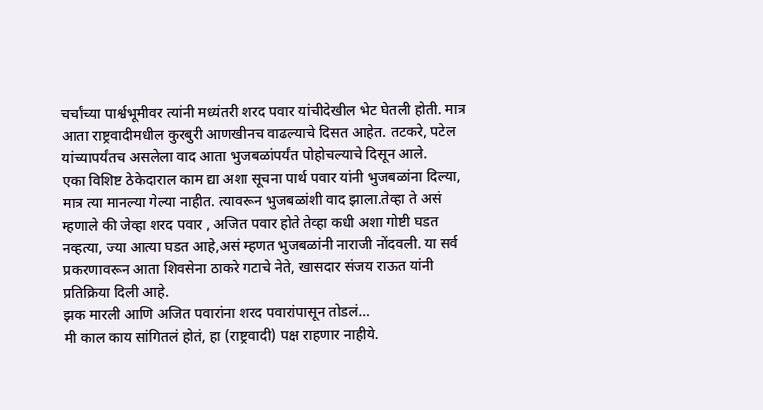चर्चांच्या पार्श्वभूमीवर त्यांनी मध्यंतरी शरद पवार यांचीदेखील भेट घेतली होती. मात्र आता राष्ट्रवादीमधील कुरबुरी आणखीनच वाढल्याचे दिसत आहेत. तटकरे, पटेल यांच्यापर्यंतच असलेला वाद आता भुजबळांपर्यंत पोहोचल्याचे दिसून आले.
एका विशिष्ट ठेकेदाराल काम द्या अशा सूचना पार्थ पवार यांनी भुजबळांना दिल्या, मात्र त्या मानल्या गेल्या नाहीत. त्यावरून भुजबळांशी वाद झाला.तेव्हा ते असं म्हणाले की जेव्हा शरद पवार , अजित पवार होते तेव्हा कधी अशा गोष्टी घडत नव्हत्या, ज्या आत्या घडत आहे,असं म्हणत भुजबळांनी नाराजी नोंदवली. या सर्व प्रकरणावरून आता शिवसेना ठाकरे गटाचे नेते, खासदार संजय राऊत यांनी प्रतिक्रिया दिली आहे.
झक मारली आणि अजित पवारांना शरद पवारांपासून तोडलं…
मी काल काय सांगितलं होतं, हा (राष्ट्रवादी) पक्ष राहणार नाहीये.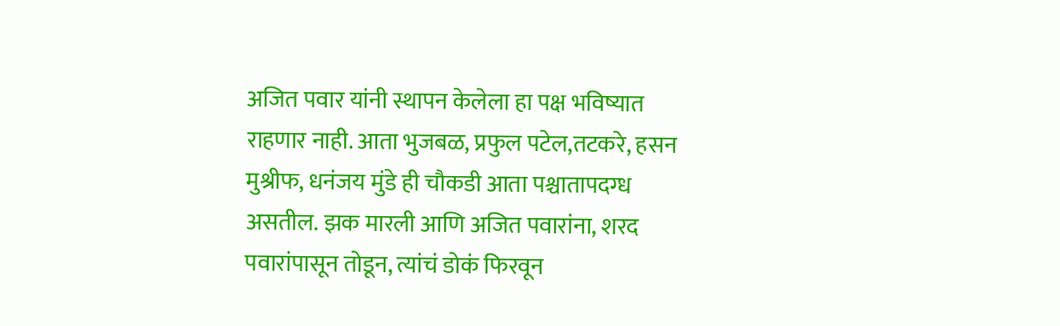अजित पवार यांनी स्थापन केलेला हा पक्ष भविष्यात राहणार नाही. आता भुजबळ, प्रफुल पटेल,तटकरे, हसन मुश्रीफ, धनंजय मुंडे ही चौकडी आता पश्चातापदग्ध असतील. झक मारली आणि अजित पवारांना, शरद पवारांपासून तोडून, त्यांचं डोकं फिरवून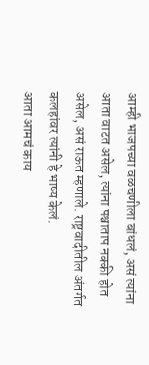आम्ही भाजपच्या वळचणीला बांधलं, असं त्यांना आता वाटत असेल, त्यांना पश्चाताप नक्की होत असेल, असं राऊत म्हणाले. राष्ट्रवादीतील अंतर्गत कलहांवर त्यांनी हे भाष्य केलं.
आता आमचं काय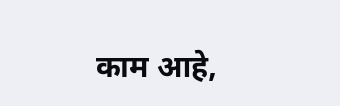काम आहे,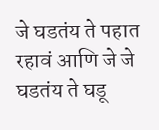जे घडतंय ते पहात रहावं आणि जे जे घडतंय ते घडू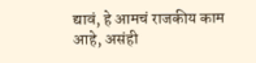द्यावं, हे आमचं राजकीय काम आहे, असंही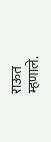राऊत म्हणाले.